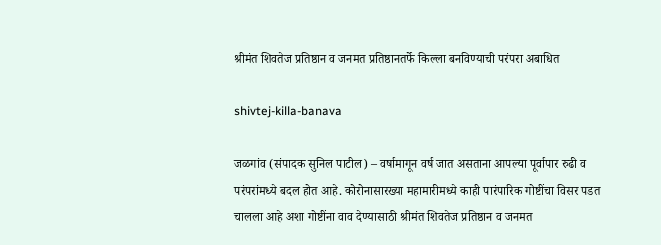श्रीमंत शिवतेज प्रतिष्ठान व जनमत प्रतिष्ठानतर्फे किल्ला बनविण्याची परंपरा अबाधित

shivtej-killa-banava

जळगांव (संपादक सुनिल पाटील) – वर्षामागून वर्ष जात असताना आपल्या पूर्वापार रुढी व परंपरांमध्ये बदल होत आहे. कोरोनासारख्या महामारीमध्ये काही पारंपारिक गोष्टींचा विसर पडत चालला आहे अशा गोष्टींना वाव देण्यासाठी श्रीमंत शिवतेज प्रतिष्ठान व जनमत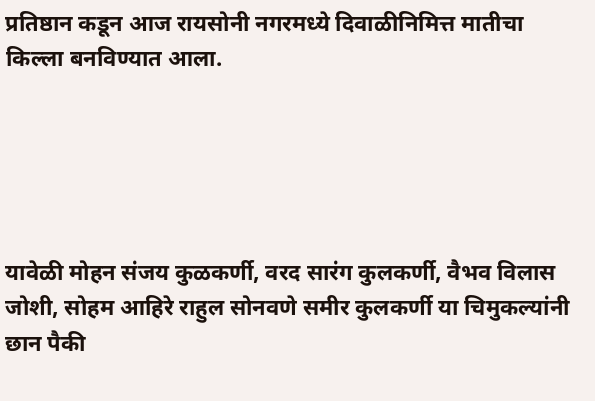प्रतिष्ठान कडून आज रायसोनी नगरमध्ये दिवाळीनिमित्त मातीचा किल्ला बनविण्यात आला.





यावेळी मोहन संजय कुळकर्णी, वरद सारंग कुलकर्णी, वैभव विलास जोशी, सोहम आहिरे राहुल सोनवणे समीर कुलकर्णी या चिमुकल्यांनी छान पैकी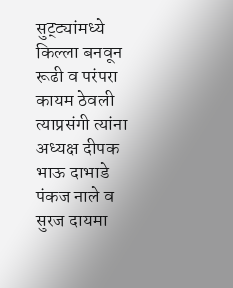सुट्ट्यांमध्ये किल्ला बनवून रूढी व परंपरा कायम ठेवली त्याप्रसंगी त्यांना अध्यक्ष दीपक भाऊ दाभाडे पंकज नाले व सुरज दायमा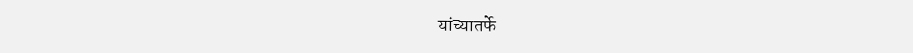यांच्यातर्फे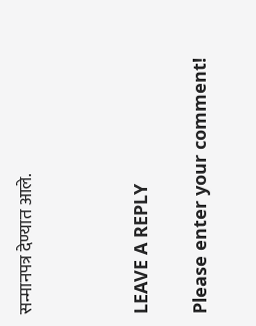सन्मानपत्र देण्यात आले.



LEAVE A REPLY

Please enter your comment!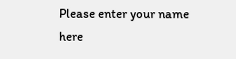Please enter your name here